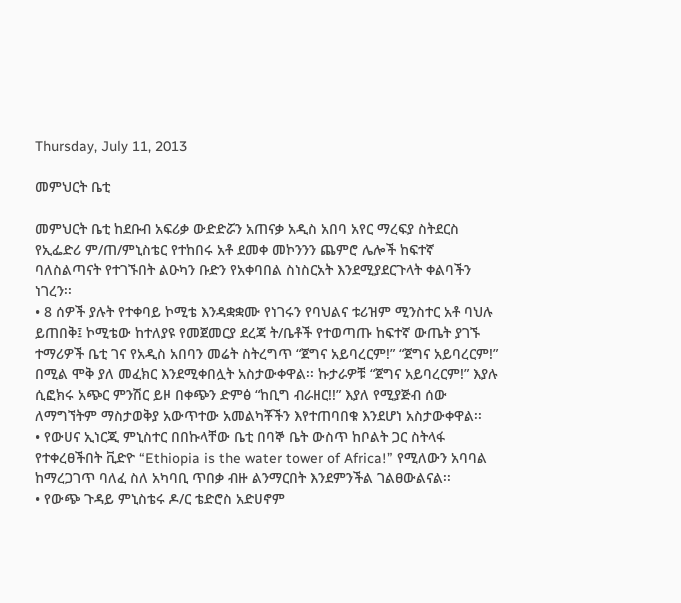Thursday, July 11, 2013

መምህርት ቤቲ

መምህርት ቤቲ ከደቡብ አፍሪቃ ውድድሯን አጠናቃ አዲስ አበባ አየር ማረፍያ ስትደርስ የኢፌድሪ ም/ጠ/ምኒስቴር የተከበሩ አቶ ደመቀ መኮንንን ጨምሮ ሌሎች ከፍተኛ ባለስልጣናት የተገኙበት ልዑካን ቡድን የአቀባበል ስነስርአት እንደሚያደርጉላት ቀልባችን ነገረን፡፡
• 8 ሰዎች ያሉት የተቀባይ ኮሚቴ እንዳቋቋሙ የነገሩን የባህልና ቱሪዝም ሚንስተር አቶ ባህሉ ይጠበቅ፤ ኮሚቴው ከተለያዩ የመጀመርያ ደረጃ ት/ቤቶች የተወጣጡ ከፍተኛ ውጤት ያገኙ ተማሪዎች ቤቲ ገና የአዲስ አበባን መሬት ስትረግጥ “ጀግና አይባረርም!” “ጀግና አይባረርም!” በሚል ሞቅ ያለ መፈክር እንደሚቀበሏት አስታውቀዋል፡፡ ኩታራዎቹ “ጀግና አይባረርም!” እያሉ ሲፎክሩ አጭር ምንሽር ይዞ በቀጭን ድምፅ “ከቢግ ብራዘር!!” እያለ የሚያጅብ ሰው ለማግኘትም ማስታወቅያ አውጥተው አመልካቾችን እየተጠባበቁ እንደሆነ አስታውቀዋል፡፡
• የውሀና ኢነርጂ ምኒስተር በበኩላቸው ቤቲ በባኞ ቤት ውስጥ ከቦልት ጋር ስትላፋ የተቀረፀችበት ቪድዮ “Ethiopia is the water tower of Africa!” የሚለውን አባባል ከማረጋገጥ ባለፈ ስለ አካባቢ ጥበቃ ብዙ ልንማርበት እንደምንችል ገልፀውልናል፡፡
• የውጭ ጉዳይ ምኒስቴሩ ዶ/ር ቴድሮስ አድሀኖም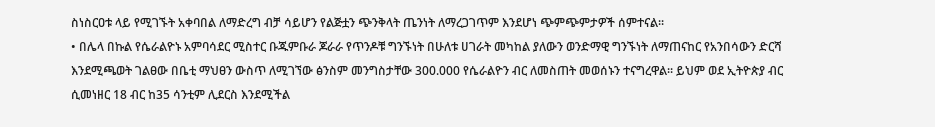ስነስርዐቱ ላይ የሚገኙት አቀባበል ለማድረግ ብቻ ሳይሆን የልጅቷን ጭንቅላት ጤንነት ለማረጋገጥም እንደሆነ ጭምጭምታዎች ሰምተናል፡፡
• በሌላ በኩል የሴራልዮኑ አምባሳደር ሚስተር ቡጁምቡራ ጆራራ የጥንዶቹ ግንኙነት በሁለቱ ሀገራት መካከል ያለውን ወንድማዊ ግንኙነት ለማጠናከር የአንበሳውን ድርሻ እንደሚጫወት ገልፀው በቤቲ ማህፀን ውስጥ ለሚገኘው ፅንስም መንግስታቸው 300.000 የሴራልዮን ብር ለመስጠት መወሰኑን ተናግረዋል፡፡ ይህም ወደ ኢትዮጵያ ብር ሲመነዘር 18 ብር ከ35 ሳንቲም ሊደርስ እንደሚችል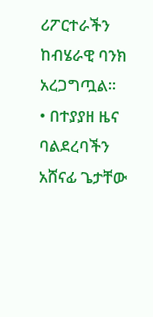ሪፖርተራችን ከብሄራዊ ባንክ አረጋግጧል፡፡
• በተያያዘ ዜና ባልደረባችን አሸናፊ ጌታቸው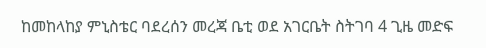ከመከላከያ ምኒስቴር ባደረሰን መረጃ ቤቲ ወደ አገርቤት ስትገባ 4 ጊዜ መድፍ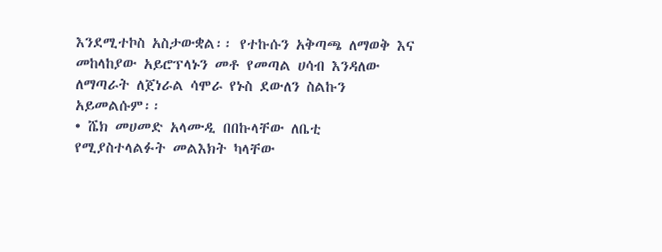እንደሚተኮስ አስታውቋል፡፡ የተኩሱን አቅጣጫ ለማወቅ እና መከላከያው አይሮፕላኑን መቶ የመጣል ሀሳብ እንዳለው ለማጣራት ለጀነራል ሳሞራ የኑስ ደውለን ስልኩን አይመልሱም፡፡
• ሼክ መሀመድ አላሙዲ በበኩላቸው ለቤቲ የሚያስተላልፉት መልእክት ካላቸው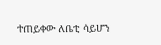ተጠይቀው ለቤቲ ሳይሆን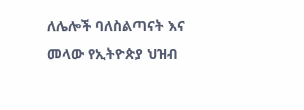ለሌሎች ባለስልጣናት እና መላው የኢትዮጵያ ህዝብ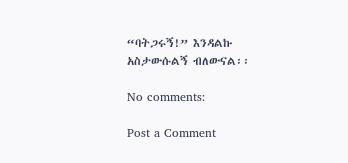“ባትጋሩኝ!” እንዳልኩ አስታውሱልኝ ብለውናል፡፡

No comments:

Post a Comment